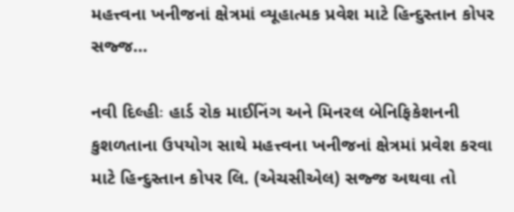મહત્ત્વના ખનીજનાં ક્ષેત્રમાં વ્યૂહાત્મક પ્રવેશ માટે હિન્દુસ્તાન કોપર સજ્જ…

નવી દિલ્હીઃ હાર્ડ રોક માઈનિંગ અને મિનરલ બેનિફિકેશનની કુશળતાના ઉપયોગ સાથે મહત્ત્વના ખનીજનાં ક્ષેત્રમાં પ્રવેશ કરવા માટે હિન્દુસ્તાન કોપર લિ. (એચસીએલ) સજ્જ અથવા તો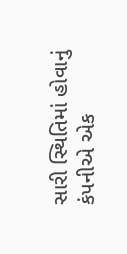સારી સ્થિતિમાં હોવાનું કંપનીએ એક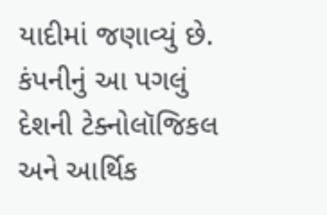યાદીમાં જણાવ્યું છે. કંપનીનું આ પગલું દેશની ટેક્નોલૉજિકલ અને આર્થિક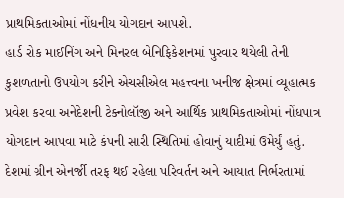પ્રાથમિકતાઓમાં નોંધનીય યોગદાન આપશે.
હાર્ડ રોક માઈનિંગ અને મિનરલ બેનિફિકેશનમાં પુરવાર થયેલી તેની કુશળતાનો ઉપયોગ કરીને એચસીએલ મહત્ત્વના ખનીજ ક્ષેત્રમાં વ્યૂહાત્મક પ્રવેશ કરવા અનેદેશની ટેક્નોલૉજી અને આર્થિક પ્રાથમિકતાઓમાં નોંધપાત્ર યોગદાન આપવા માટે કંપની સારી સ્થિતિમાં હોવાનું યાદીમાં ઉમેર્યું હતું.
દેશમાં ગ્રીન એનર્જી તરફ થઈ રહેલા પરિવર્તન અને આયાત નિર્ભરતામાં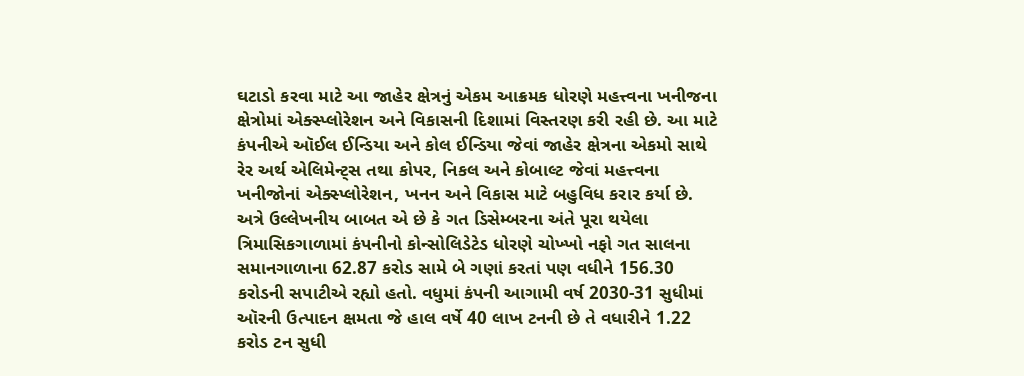ઘટાડો કરવા માટે આ જાહેર ક્ષેત્રનું એકમ આક્રમક ધોરણે મહત્ત્વના ખનીજના ક્ષેત્રોમાં એક્સ્પ્લોરેશન અને વિકાસની દિશામાં વિસ્તરણ કરી રહી છે. આ માટે કંપનીએ ઑઈલ ઈન્ડિયા અને કોલ ઈન્ડિયા જેવાં જાહેર ક્ષેત્રના એકમો સાથે રેર અર્થ એલિમેન્ટ્સ તથા કોપર, નિકલ અને કોબાલ્ટ જેવાં મહત્ત્વના ખનીજોનાં એક્સ્પ્લોરેશન, ખનન અને વિકાસ માટે બહુવિધ કરાર કર્યા છે.
અત્રે ઉલ્લેખનીય બાબત એ છે કે ગત ડિસેમ્બરના અંતે પૂરા થયેલા ત્રિમાસિકગાળામાં કંપનીનો કોન્સોલિડેટેડ ધોરણે ચોખ્ખો નફો ગત સાલના સમાનગાળાના 62.87 કરોડ સામે બે ગણાં કરતાં પણ વધીને 156.30 કરોડની સપાટીએ રહ્યો હતો. વધુમાં કંપની આગામી વર્ષ 2030-31 સુધીમાં ઑરની ઉત્પાદન ક્ષમતા જે હાલ વર્ષે 40 લાખ ટનની છે તે વધારીને 1.22 કરોડ ટન સુધી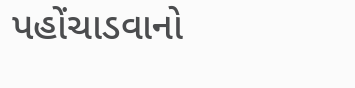પહોંચાડવાનો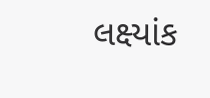લક્ષ્યાંક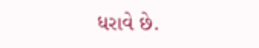ધરાવે છે.